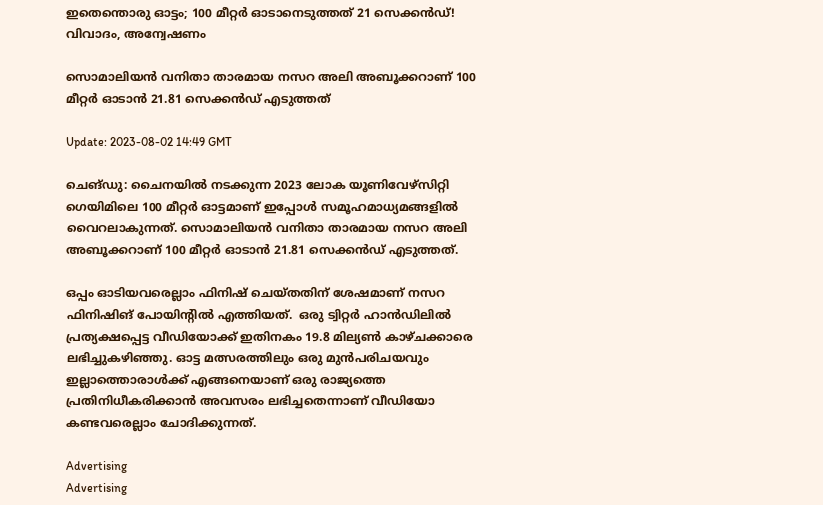ഇതെന്തൊരു ഓട്ടം; 100 മീറ്റർ ഓടാനെടുത്തത് 21 സെക്കൻഡ്! വിവാദം, അന്വേഷണം

സൊമാലിയൻ വനിതാ താരമായ നസറ അലി അബൂക്കറാണ് 100 മീറ്റർ ഓടാൻ 21.81 സെക്കൻഡ് എടുത്തത്

Update: 2023-08-02 14:49 GMT

ചെങ്ഡു: ചൈനയിൽ നടക്കുന്ന 2023 ലോക യൂണിവേഴ്‌സിറ്റി ഗെയിമിലെ 100 മീറ്റർ ഓട്ടമാണ് ഇപ്പോൾ സമൂഹമാധ്യമങ്ങളിൽ വൈറലാകുന്നത്. സൊമാലിയൻ വനിതാ താരമായ നസറ അലി അബൂക്കറാണ് 100 മീറ്റർ ഓടാൻ 21.81 സെക്കൻഡ് എടുത്തത്.

ഒപ്പം ഓടിയവരെല്ലാം ഫിനിഷ് ചെയ്തതിന് ശേഷമാണ് നസറ ഫിനിഷിങ് പോയിന്റില്‍ എത്തിയത്.  ഒരു ട്വിറ്റർ ഹാൻഡിലിൽ പ്രത്യക്ഷപ്പെട്ട വീഡിയോക്ക് ഇതിനകം 19.8 മില്യൺ കാഴ്ചക്കാരെ ലഭിച്ചുകഴിഞ്ഞു. ഓട്ട മത്സരത്തിലും ഒരു മുൻപരിചയവും ഇല്ലാത്തൊരാൾക്ക് എങ്ങനെയാണ് ഒരു രാജ്യത്തെ പ്രതിനിധീകരിക്കാൻ അവസരം ലഭിച്ചതെന്നാണ് വീഡിയോ കണ്ടവരെല്ലാം ചോദിക്കുന്നത്.

Advertising
Advertising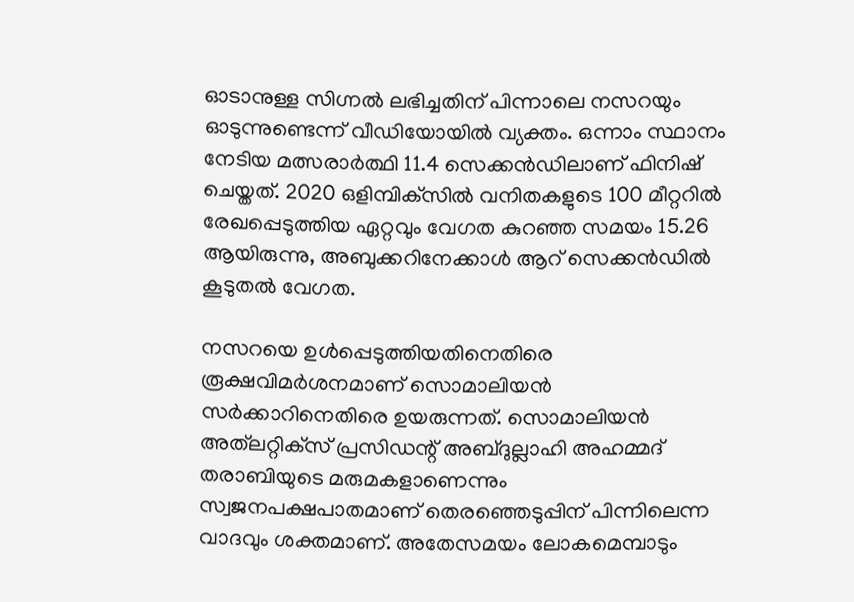ഓടാനുള്ള സിഗ്നൽ ലഭിച്ചതിന് പിന്നാലെ നസറയും ഓടുന്നുണ്ടെന്ന് വീഡിയോയിൽ വ്യക്തം. ഒന്നാം സ്ഥാനം നേടിയ മത്സരാർത്ഥി 11.4 സെക്കൻഡിലാണ് ഫിനിഷ് ചെയ്തത്. 2020 ഒളിമ്പിക്‌സിൽ വനിതകളുടെ 100 മീറ്ററിൽ രേഖപ്പെടുത്തിയ ഏറ്റവും വേഗത കുറഞ്ഞ സമയം 15.26 ആയിരുന്നു, അബുക്കറിനേക്കാൾ ആറ് സെക്കൻഡിൽ കൂടുതൽ വേഗത.

നസറയെ ഉള്‍പ്പെടുത്തിയതിനെതിരെ രൂക്ഷവിമര്‍ശനമാണ് സൊമാലിയന്‍ സര്‍ക്കാറിനെതിരെ ഉയരുന്നത്. സൊമാലിയൻ അത്‌ലറ്റിക്‌സ് പ്രസിഡന്റ് അബ്ദുല്ലാഹി അഹമ്മദ് തരാബിയുടെ മരുമകളാണെന്നും സ്വജനപക്ഷപാതമാണ് തെരഞ്ഞെടുപ്പിന് പിന്നിലെന്ന വാദവും ശക്തമാണ്. അതേസമയം ലോകമെമ്പാടും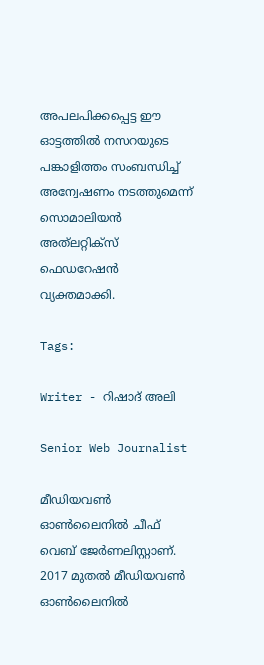അപലപിക്കപ്പെട്ട ഈ ഓട്ടത്തിൽ നസറയുടെ പങ്കാളിത്തം സംബന്ധിച്ച് അന്വേഷണം നടത്തുമെന്ന് സൊമാലിയൻ അത്‌ലറ്റിക്‌സ് ഫെഡറേഷൻ വ്യക്തമാക്കി.

Tags:

Writer - റിഷാദ് അലി

Senior Web Journalist

മീഡിയവൺ ഓൺലൈനിൽ ചീഫ് വെബ് ജേർണലിസ്റ്റാണ്. 2017 മുതൽ മീഡിയവൺ ഓൺലൈനിൽ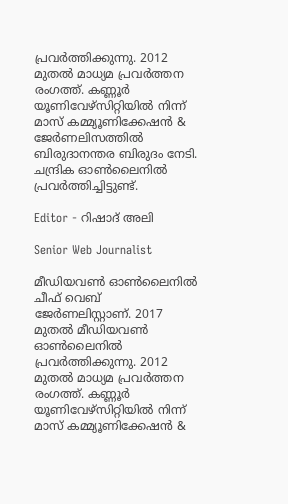പ്രവർത്തിക്കുന്നു. 2012 മുതൽ മാധ്യമ പ്രവർത്തന രംഗത്ത്. കണ്ണൂര്‍ യൂണിവേഴ്‌സിറ്റിയിൽ നിന്ന് മാസ് കമ്മ്യൂണിക്കേഷന്‍ & ജേര്‍ണലിസത്തില്‍ ബിരുദാനന്തര ബിരുദം നേടി. ചന്ദ്രിക ഓണ്‍ലൈനില്‍ പ്രവര്‍ത്തിച്ചിട്ടുണ്ട്.

Editor - റിഷാദ് അലി

Senior Web Journalist

മീഡിയവൺ ഓൺലൈനിൽ ചീഫ് വെബ് ജേർണലിസ്റ്റാണ്. 2017 മുതൽ മീഡിയവൺ ഓൺലൈനിൽ പ്രവർത്തിക്കുന്നു. 2012 മുതൽ മാധ്യമ പ്രവർത്തന രംഗത്ത്. കണ്ണൂര്‍ യൂണിവേഴ്‌സിറ്റിയിൽ നിന്ന് മാസ് കമ്മ്യൂണിക്കേഷന്‍ &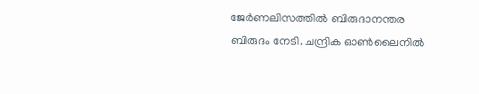ജേര്‍ണലിസത്തില്‍ ബിരുദാനന്തര ബിരുദം നേടി. ചന്ദ്രിക ഓണ്‍ലൈനില്‍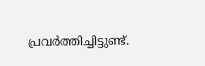പ്രവര്‍ത്തിച്ചിട്ടുണ്ട്.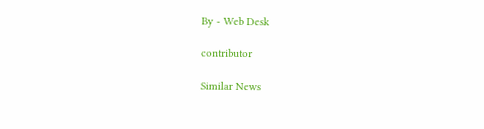By - Web Desk

contributor

Similar News